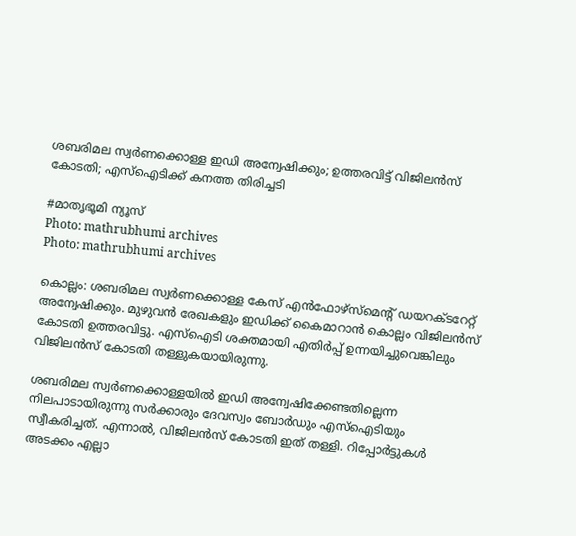ശബരിമല സ്വർണക്കൊള്ള ഇഡി അന്വേഷിക്കും; ഉത്തരവിട്ട് വിജിലൻസ് കോടതി; എസ്ഐടിക്ക് കനത്ത തിരിച്ചടി

#മാതൃഭൂമി ന്യൂസ്
Photo: mathrubhumi archives
Photo: mathrubhumi archives

കൊല്ലം: ശബരിമല സ്വർണക്കൊള്ള കേസ് എൻഫോഴ്സ്മെന്റ് ഡയറക്ടറേറ്റ് അന്വേഷിക്കും. മുഴുവൻ രേഖകളും ഇഡിക്ക് കൈമാറാൻ കൊല്ലം വിജിലൻസ് കോടതി ഉത്തരവിട്ടു. എസ്ഐടി ശക്തമായി എതിർപ്പ് ഉന്നയിച്ചുവെങ്കിലും വിജിലൻസ് കോടതി തള്ളുകയായിരുന്നു.

ശബരിമല സ്വർണക്കൊള്ളയിൽ ഇഡി അന്വേഷിക്കേണ്ടതില്ലെന്ന നിലപാടായിരുന്നു സർക്കാരും ദേവസ്വം ബോർഡും എസ്ഐടിയും സ്വീകരിച്ചത്. എന്നാൽ, വിജിലൻസ് കോടതി ഇത് തള്ളി. റിപ്പോർട്ടുകൾ അടക്കം എല്ലാ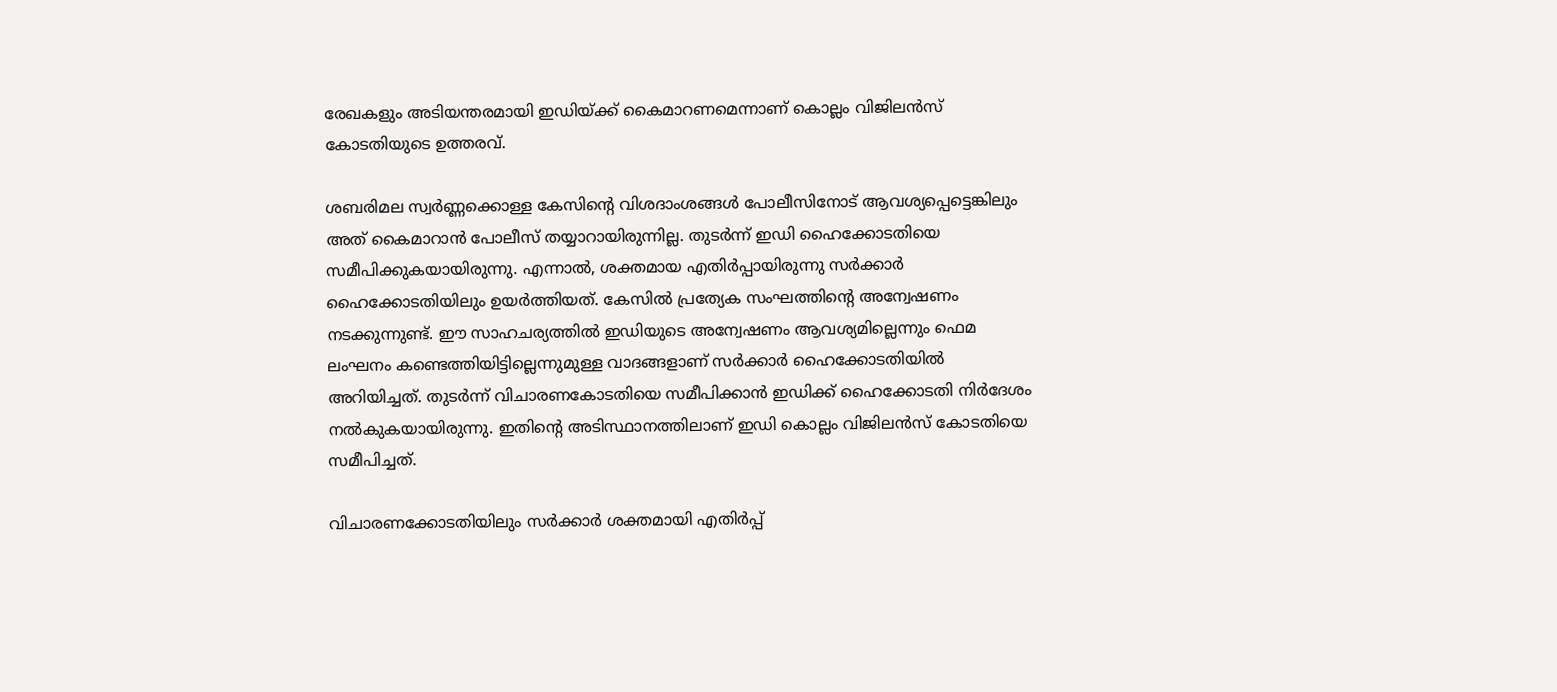രേഖകളും അടിയന്തരമായി ഇഡിയ്ക്ക് കൈമാറണമെന്നാണ് കൊല്ലം വിജിലൻസ് കോടതിയുടെ ഉത്തരവ്.

ശബരിമല സ്വർണ്ണക്കൊള്ള കേസിന്റെ വിശദാംശങ്ങൾ പോലീസിനോട് ആവശ്യപ്പെട്ടെങ്കിലും അത് കൈമാറാൻ പോലീസ് തയ്യാറായിരുന്നില്ല. തുടർന്ന് ഇഡി ഹൈക്കോടതിയെ സമീപിക്കുകയായിരുന്നു. എന്നാൽ, ശക്തമായ എതിർപ്പായിരുന്നു സർക്കാർ ഹൈക്കോടതിയിലും ഉയർത്തിയത്. കേസിൽ പ്രത്യേക സംഘത്തിന്റെ അന്വേഷണം നടക്കുന്നുണ്ട്. ഈ സാഹചര്യത്തിൽ ഇഡിയുടെ അന്വേഷണം ആവശ്യമില്ലെന്നും ഫെമ ലംഘനം കണ്ടെത്തിയിട്ടില്ലെന്നുമുള്ള വാദങ്ങളാണ് സർക്കാർ ഹൈക്കോടതിയിൽ അറിയിച്ചത്. തുടർന്ന് വിചാരണകോടതിയെ സമീപിക്കാൻ ഇഡിക്ക് ഹൈക്കോടതി നിർദേശം നൽകുകയായിരുന്നു. ഇതിന്റെ അടിസ്ഥാനത്തിലാണ് ഇഡി കൊല്ലം വിജിലൻസ് കോടതിയെ സമീപിച്ചത്.

വിചാരണക്കോടതിയിലും സർക്കാർ ശക്തമായി എതിർപ്പ്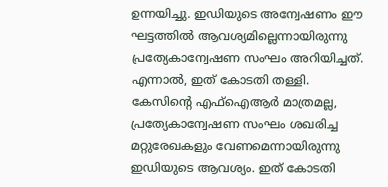ഉന്നയിച്ചു. ഇഡിയുടെ അന്വേഷണം ഈ ഘട്ടത്തിൽ ആവശ്യമില്ലെന്നായിരുന്നു പ്രത്യേകാന്വേഷണ സംഘം അറിയിച്ചത്. എന്നാൽ, ഇത് കോടതി തള്ളി. കേസിന്റെ എഫ്ഐആർ മാത്രമല്ല, പ്രത്യേകാന്വേഷണ സംഘം ശഖരിച്ച മറ്റുരേഖകളും വേണമെന്നായിരുന്നു ഇഡിയുടെ ആവശ്യം. ഇത് കോടതി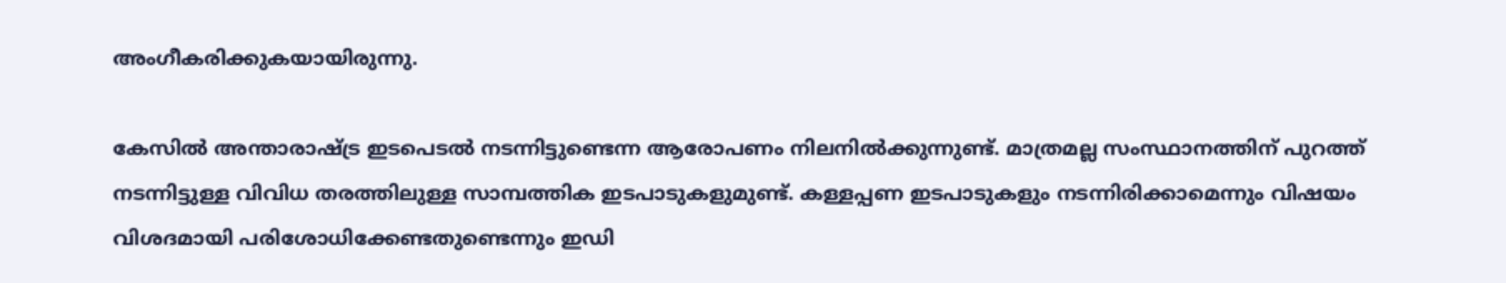അംഗീകരിക്കുകയായിരുന്നു.

കേസിൽ അന്താരാഷ്ട്ര ഇടപെടൽ നടന്നിട്ടുണ്ടെന്ന ആരോപണം നിലനിൽക്കുന്നുണ്ട്. മാത്രമല്ല സംസ്ഥാനത്തിന് പുറത്ത് നടന്നിട്ടുള്ള വിവിധ തരത്തിലുള്ള സാമ്പത്തിക ഇടപാടുകളുമുണ്ട്. കള്ളപ്പണ ഇടപാടുകളും നടന്നിരിക്കാമെന്നും വിഷയം വിശദമായി പരിശോധിക്കേണ്ടതുണ്ടെന്നും ഇഡി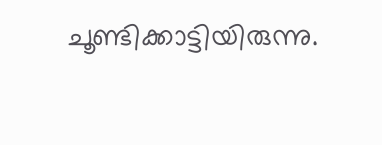ചൂണ്ടിക്കാട്ടിയിരുന്നു.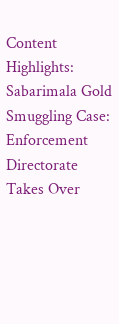Content Highlights: Sabarimala Gold Smuggling Case: Enforcement Directorate Takes Over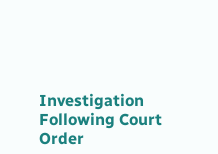Investigation Following Court Order